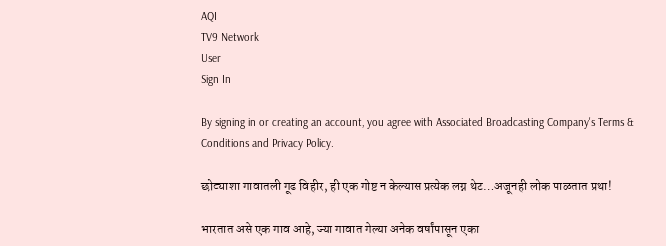AQI
TV9 Network
User
Sign In

By signing in or creating an account, you agree with Associated Broadcasting Company's Terms & Conditions and Privacy Policy.

छोट्याशा गावातली गूढ विहीर, ही एक गोष्ट न केल्यास प्रत्येक लग्न थेट…अजूनही लोक पाळतात प्रथा!

भारतात असे एक गाव आहे, ज्या गावात गेल्या अनेक वर्षांपासून एका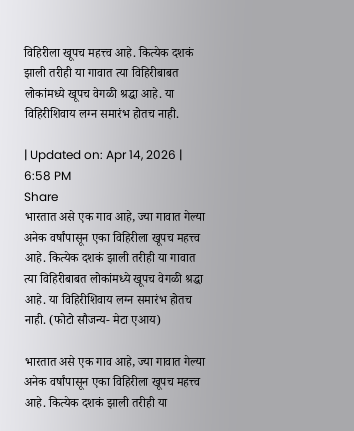विहिरीला खूपच महत्त्व आहे. कित्येक दशकं झाली तरीही या गावात त्या विहिरीबाबत लोकांमध्ये खूपच वेगळी श्रद्धा आहे. या विहिरीशिवाय लग्न समारंभ होतच नाही.

| Updated on: Apr 14, 2026 | 6:58 PM
Share
भारतात असे एक गाव आहे, ज्या गावात गेल्या अनेक वर्षांपासून एका विहिरीला खूपच महत्त्व आहे. कित्येक दशकं झाली तरीही या गावात त्या विहिरीबाबत लोकांमध्ये खूपच वेगळी श्रद्धा आहे. या विहिरीशिवाय लग्न समारंभ होतच नाही. (फोटो सौजन्य- मेटा एआय)

भारतात असे एक गाव आहे, ज्या गावात गेल्या अनेक वर्षांपासून एका विहिरीला खूपच महत्त्व आहे. कित्येक दशकं झाली तरीही या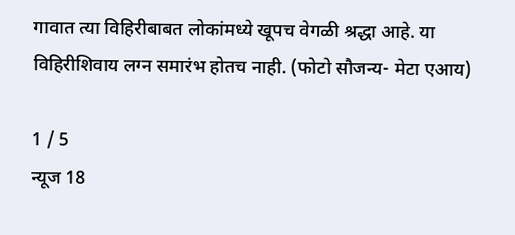गावात त्या विहिरीबाबत लोकांमध्ये खूपच वेगळी श्रद्धा आहे. या विहिरीशिवाय लग्न समारंभ होतच नाही. (फोटो सौजन्य- मेटा एआय)

1 / 5
न्यूज 18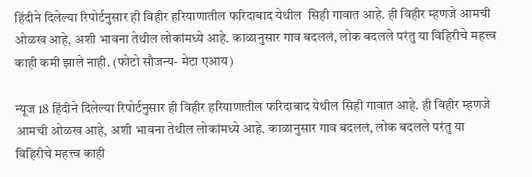हिंदीने दिलेल्या रिपोर्टनुसार ही विहीर हरियाणातील फरिदाबाद येथील  सिही गावात आहे. ही विहीर म्हणजे आमची ओळख आहे, अशी भावना तेथील लोकांमध्ये आहे. काळानुसार गाव बदललं, लोक बदलले परंतु या विहिरीचे महत्त्व काही कमी झाले नाही. (फोटो सौजन्य- मेटा एआय)

न्यूज 18 हिंदीने दिलेल्या रिपोर्टनुसार ही विहीर हरियाणातील फरिदाबाद येथील सिही गावात आहे. ही विहीर म्हणजे आमची ओळख आहे, अशी भावना तेथील लोकांमध्ये आहे. काळानुसार गाव बदललं, लोक बदलले परंतु या विहिरीचे महत्त्व काही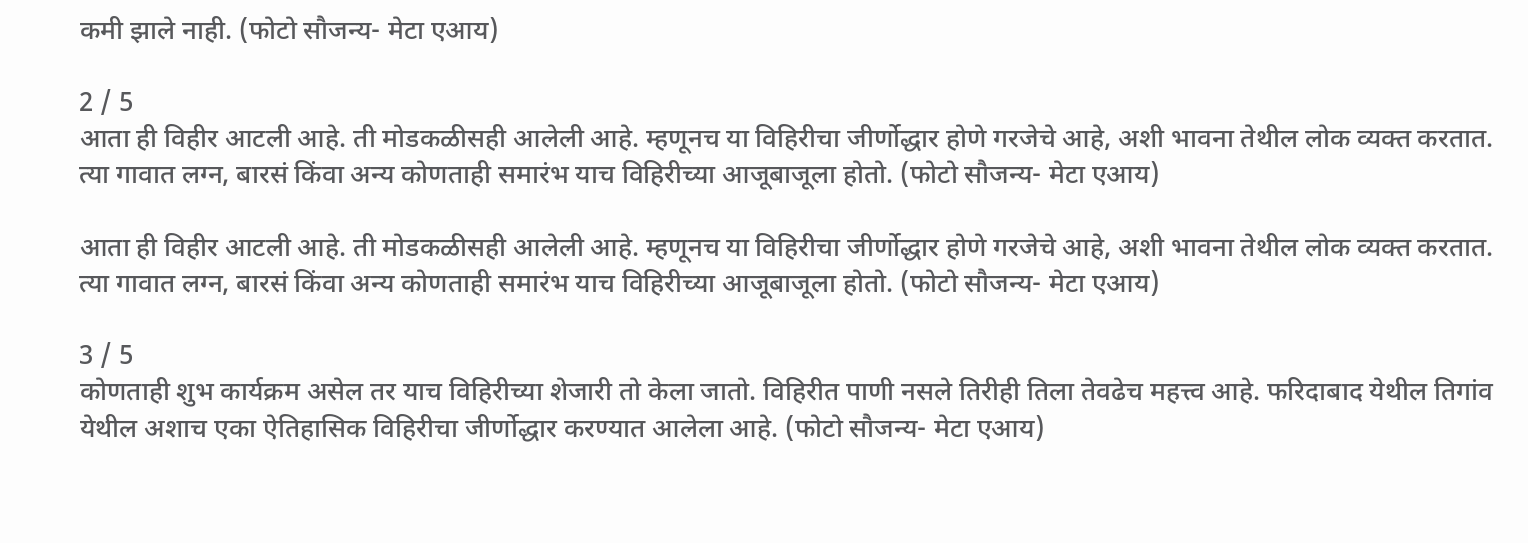कमी झाले नाही. (फोटो सौजन्य- मेटा एआय)

2 / 5
आता ही विहीर आटली आहे. ती मोडकळीसही आलेली आहे. म्हणूनच या विहिरीचा जीर्णोद्धार होणे गरजेचे आहे, अशी भावना तेथील लोक व्यक्त करतात. त्या गावात लग्न, बारसं किंवा अन्य कोणताही समारंभ याच विहिरीच्या आजूबाजूला होतो. (फोटो सौजन्य- मेटा एआय)

आता ही विहीर आटली आहे. ती मोडकळीसही आलेली आहे. म्हणूनच या विहिरीचा जीर्णोद्धार होणे गरजेचे आहे, अशी भावना तेथील लोक व्यक्त करतात. त्या गावात लग्न, बारसं किंवा अन्य कोणताही समारंभ याच विहिरीच्या आजूबाजूला होतो. (फोटो सौजन्य- मेटा एआय)

3 / 5
कोणताही शुभ कार्यक्रम असेल तर याच विहिरीच्या शेजारी तो केला जातो. विहिरीत पाणी नसले तिरीही तिला तेवढेच महत्त्व आहे. फरिदाबाद येथील तिगांव येथील अशाच एका ऐतिहासिक विहिरीचा जीर्णोद्धार करण्यात आलेला आहे. (फोटो सौजन्य- मेटा एआय)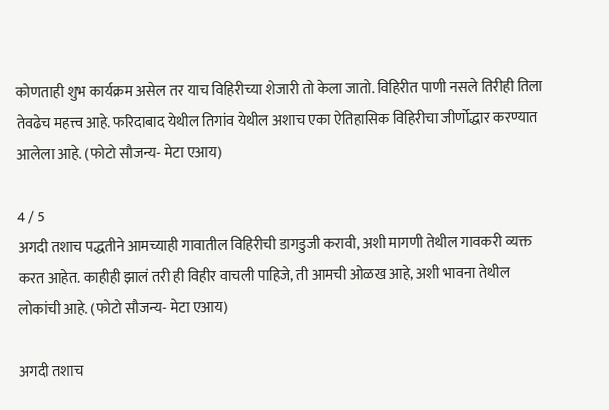कोणताही शुभ कार्यक्रम असेल तर याच विहिरीच्या शेजारी तो केला जातो. विहिरीत पाणी नसले तिरीही तिला तेवढेच महत्त्व आहे. फरिदाबाद येथील तिगांव येथील अशाच एका ऐतिहासिक विहिरीचा जीर्णोद्धार करण्यात आलेला आहे. (फोटो सौजन्य- मेटा एआय)

4 / 5
अगदी तशाच पद्धतीने आमच्याही गावातील विहिरीची डागडुजी करावी, अशी मागणी तेथील गावकरी व्यक्त करत आहेत. काहीही झालं तरी ही विहीर वाचली पाहिजे, ती आमची ओळख आहे, अशी भावना तेथील लोकांची आहे. (फोटो सौजन्य- मेटा एआय)

अगदी तशाच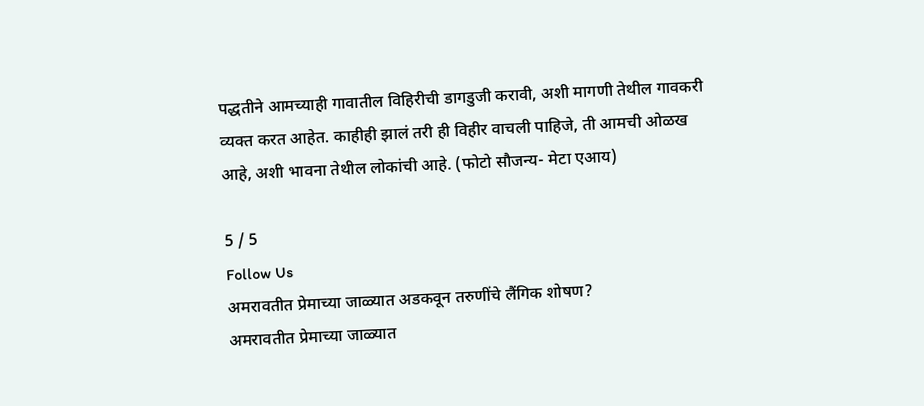पद्धतीने आमच्याही गावातील विहिरीची डागडुजी करावी, अशी मागणी तेथील गावकरी व्यक्त करत आहेत. काहीही झालं तरी ही विहीर वाचली पाहिजे, ती आमची ओळख आहे, अशी भावना तेथील लोकांची आहे. (फोटो सौजन्य- मेटा एआय)

5 / 5
Follow Us
अमरावतीत प्रेमाच्या जाळ्यात अडकवून तरुणींचे लैंगिक शोषण?
अमरावतीत प्रेमाच्या जाळ्यात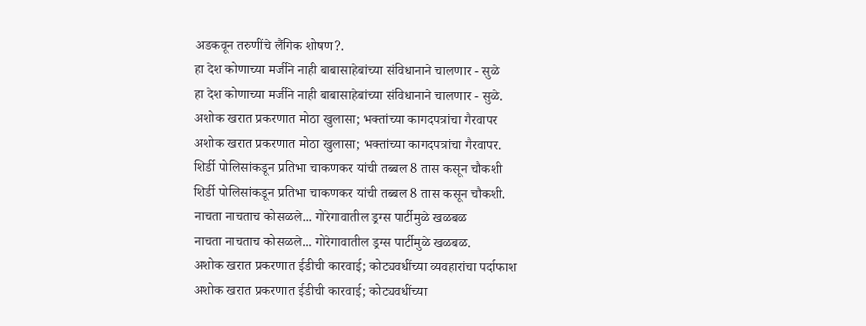अडकवून तरुणींचे लैंगिक शोषण?.
हा देश कोणाच्या मर्जीने नाही बाबासाहेबांच्या संविधानाने चालणार - सुळे
हा देश कोणाच्या मर्जीने नाही बाबासाहेबांच्या संविधानाने चालणार - सुळे.
अशोक खरात प्रकरणात मोठा खुलासा; भक्तांच्या कागदपत्रांचा गैरवापर
अशोक खरात प्रकरणात मोठा खुलासा; भक्तांच्या कागदपत्रांचा गैरवापर.
शिर्डी पोलिसांकडून प्रतिभा चाकणकर यांची तब्बल 8 तास कसून चौकशी
शिर्डी पोलिसांकडून प्रतिभा चाकणकर यांची तब्बल 8 तास कसून चौकशी.
नाचता नाचताच कोसळले... गोरेगावातील ड्रग्स पार्टीमुळे खळबळ
नाचता नाचताच कोसळले... गोरेगावातील ड्रग्स पार्टीमुळे खळबळ.
अशोक खरात प्रकरणात ईडीची कारवाई; कोट्यवधींच्या व्यवहारांचा पर्दाफाश
अशोक खरात प्रकरणात ईडीची कारवाई; कोट्यवधींच्या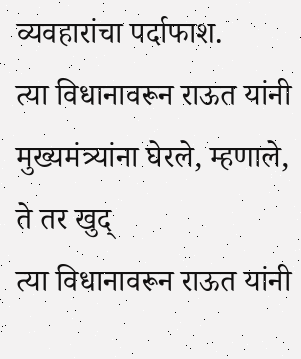व्यवहारांचा पर्दाफाश.
त्या विधानावरून राऊत यांनी मुख्यमंत्र्यांना घेरले, म्हणाले, ते तर खुद्
त्या विधानावरून राऊत यांनी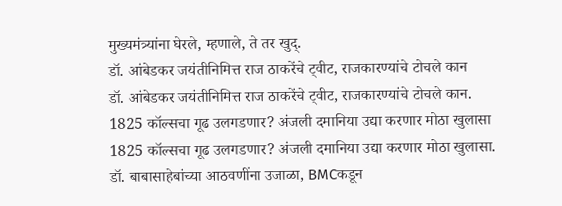मुख्यमंत्र्यांना घेरले, म्हणाले, ते तर खुद्.
डॉ. आंबेडकर जयंतीनिमित्त राज ठाकरेंचे ट्वीट, राजकारण्यांचे टोचले कान
डॉ. आंबेडकर जयंतीनिमित्त राज ठाकरेंचे ट्वीट, राजकारण्यांचे टोचले कान.
1825 कॉल्सचा गूढ उलगडणार? अंजली दमानिया उद्या करणार मोठा खुलासा
1825 कॉल्सचा गूढ उलगडणार? अंजली दमानिया उद्या करणार मोठा खुलासा.
डॉ. बाबासाहेबांच्या आठवणींना उजाळा, BMCकडून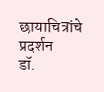छायाचित्रांचे प्रदर्शन
डॉ.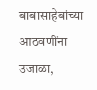बाबासाहेबांच्या आठवणींना उजाळा,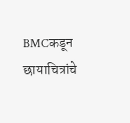BMCकडून छायाचित्रांचे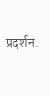प्रदर्शन.